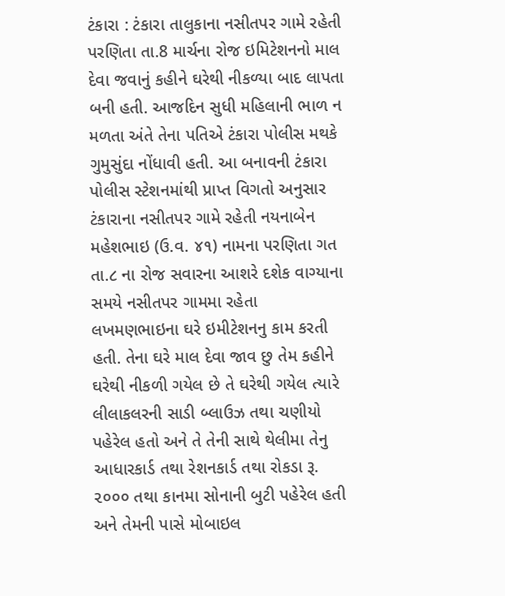ટંકારા : ટંકારા તાલુકાના નસીતપર ગામે રહેતી પરણિતા તા.8 માર્ચના રોજ ઇમિટેશનનો માલ દેવા જવાનું કહીને ઘરેથી નીકળ્યા બાદ લાપતા બની હતી. આજદિન સુધી મહિલાની ભાળ ન મળતા અંતે તેના પતિએ ટંકારા પોલીસ મથકે ગુમુસુંદા નોંધાવી હતી. આ બનાવની ટંકારા પોલીસ સ્ટેશનમાંથી પ્રાપ્ત વિગતો અનુસાર ટંકારાના નસીતપર ગામે રહેતી નયનાબેન મહેશભાઇ (ઉ.વ. ૪૧) નામના પરણિતા ગત તા.૮ ના રોજ સવારના આશરે દશેક વાગ્યાના સમયે નસીતપર ગામમા રહેતા લખમણભાઇના ઘરે ઇમીટેશનનુ કામ કરતી હતી. તેના ઘરે માલ દેવા જાવ છુ તેમ કહીને ઘરેથી નીકળી ગયેલ છે તે ઘરેથી ગયેલ ત્યારે લીલાકલરની સાડી બ્લાઉઝ તથા ચણીયો પહેરેલ હતો અને તે તેની સાથે થેલીમા તેનુ આધારકાર્ડ તથા રેશનકાર્ડ તથા રોકડા રૂ. ૨૦૦૦ તથા કાનમા સોનાની બુટી પહેરેલ હતી અને તેમની પાસે મોબાઇલ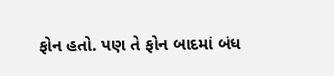ફોન હતો. પણ તે ફોન બાદમાં બંધ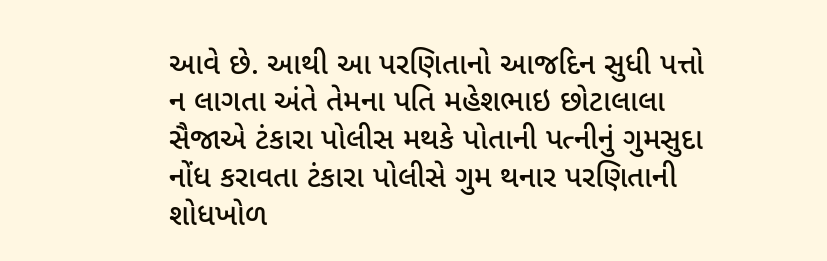આવે છે. આથી આ પરણિતાનો આજદિન સુધી પત્તો ન લાગતા અંતે તેમના પતિ મહેશભાઇ છોટાલાલા સૈજાએ ટંકારા પોલીસ મથકે પોતાની પત્નીનું ગુમસુદા નોંધ કરાવતા ટંકારા પોલીસે ગુમ થનાર પરણિતાની શોધખોળ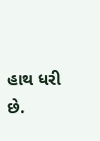હાથ ધરી છે.